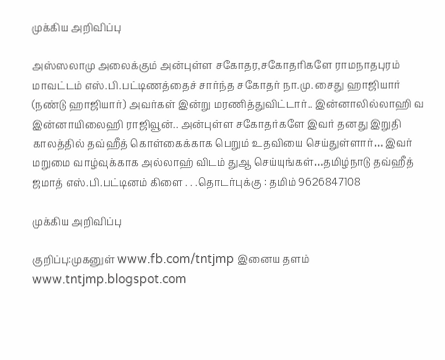முக்கிய அறிவிப்பு

அஸ்ஸலாமு அலைக்கும் அன்புள்ள சகோதர,சகோதரிகளே ராமநாதபுரம் மாவட்டம் எஸ்.பி.பட்டிணத்தைச் சார்ந்த சகோதர் நா.மு. சைது ஹாஜியார் (நண்டு ஹாஜியார்) அவர்கள் இன்று மரணித்துவிட்டார்.. இன்னாலில்லாஹி வ இன்னாயிலைஹி ராஜிவூன்.. அன்புள்ள சகோதர்களே இவர் தனது இறுதி காலத்தில் தவ்ஹீத் கொள்கைக்காக பெறும் உதவியை செய்துள்ளார்… இவர் மறுமை வாழ்வுக்காக அல்லாஹ் விடம் துஆ செய்யுங்கள்…தமிழ்நாடு தவ்ஹீத் ஜமாத் எஸ்.பி.பட்டினம் கிளை . . .தொடர்புக்கு : தமிம் 9626847108

முக்கிய அறிவிப்பு

குறிப்பு:முகனுள் www.fb.com/tntjmp இனைய தளம் www.tntjmp.blogspot.com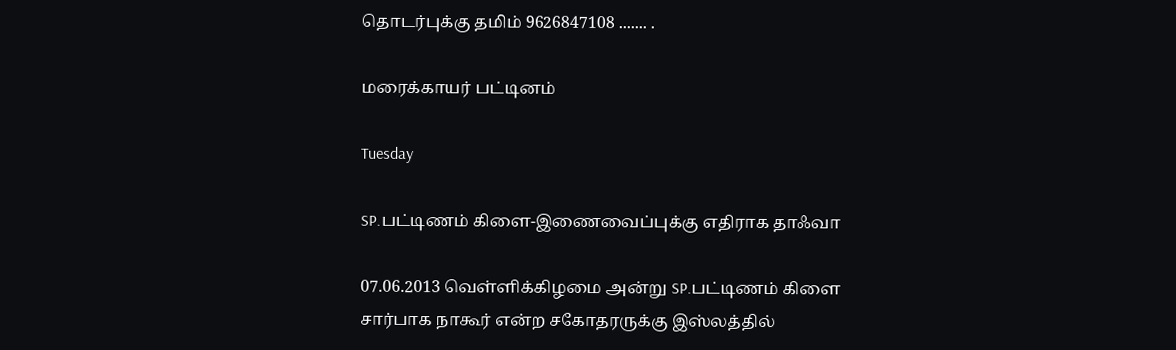தொடர்புக்கு தமிம் 9626847108 ....... .

மரைக்காயர் பட்டினம்

Tuesday

SP.பட்டிணம் கிளை-இணைவைப்புக்கு எதிராக தாஃவா

07.06.2013 வெள்ளிக்கிழமை அன்று SP.பட்டிணம் கிளை சார்பாக நாகூர் என்ற சகோதரருக்கு இஸ்லத்தில்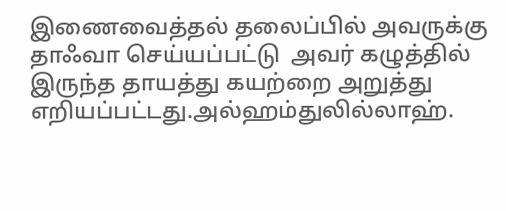இணைவைத்தல் தலைப்பில் அவருக்கு தாஃவா செய்யப்பட்டு  அவர் கழுத்தில் இருந்த தாயத்து கயற்றை அறுத்து எறியப்பட்டது.அல்ஹம்துலில்லாஹ்.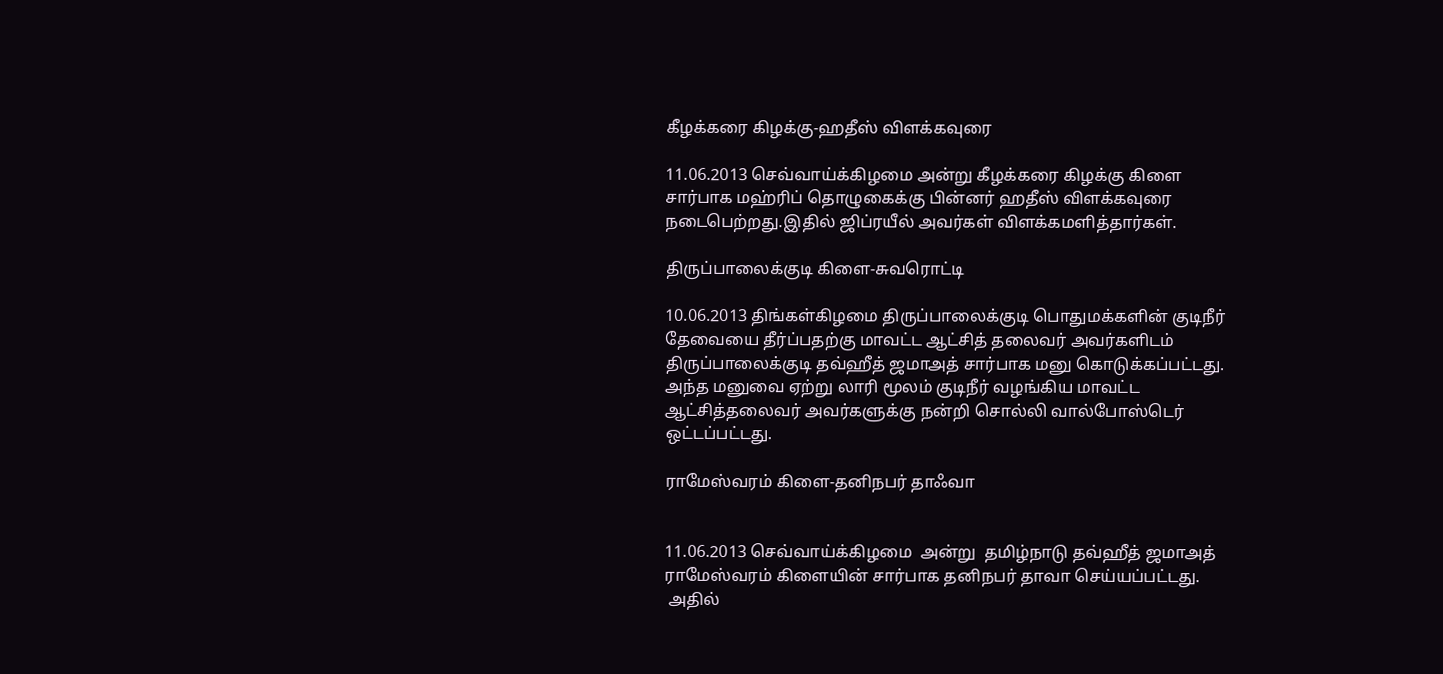கீழக்கரை கிழக்கு-ஹதீஸ் விளக்கவுரை

11.06.2013 செவ்வாய்க்கிழமை அன்று கீழக்கரை கிழக்கு கிளை சார்பாக மஹ்ரிப் தொழுகைக்கு பின்னர் ஹதீஸ் விளக்கவுரை நடைபெற்றது.இதில் ஜிப்ரயீல் அவர்கள் விளக்கமளித்தார்கள்.

திருப்பாலைக்குடி கிளை-சுவரொட்டி

10.06.2013 திங்கள்கிழமை திருப்பாலைக்குடி பொதுமக்களின் குடிநீர் தேவையை தீர்ப்பதற்கு மாவட்ட ஆட்சித் தலைவர் அவர்களிடம்  திருப்பாலைக்குடி தவ்ஹீத் ஜமாஅத் சார்பாக மனு கொடுக்கப்பட்டது. அந்த மனுவை ஏற்று லாரி மூலம் குடிநீர் வழங்கிய மாவட்ட ஆட்சித்தலைவர் அவர்களுக்கு நன்றி சொல்லி வால்போஸ்டெர் ஒட்டப்பட்டது.

ராமேஸ்வரம் கிளை-தனிநபர் தாஃவா


11.06.2013 செவ்வாய்க்கிழமை  அன்று  தமிழ்நாடு தவ்ஹீத் ஜமாஅத் ராமேஸ்வரம் கிளையின் சார்பாக தனிநபர் தாவா செய்யப்பட்டது.
 அதில்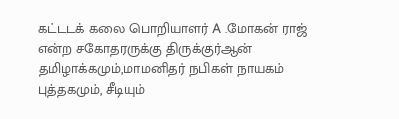கட்டடக் கலை பொறியாளர் A .மோகன் ராஜ் என்ற சகோதரருக்கு திருக்குர்ஆன் தமிழாக்கமும்,மாமனிதர் நபிகள் நாயகம் புத்தகமும், சீடியும்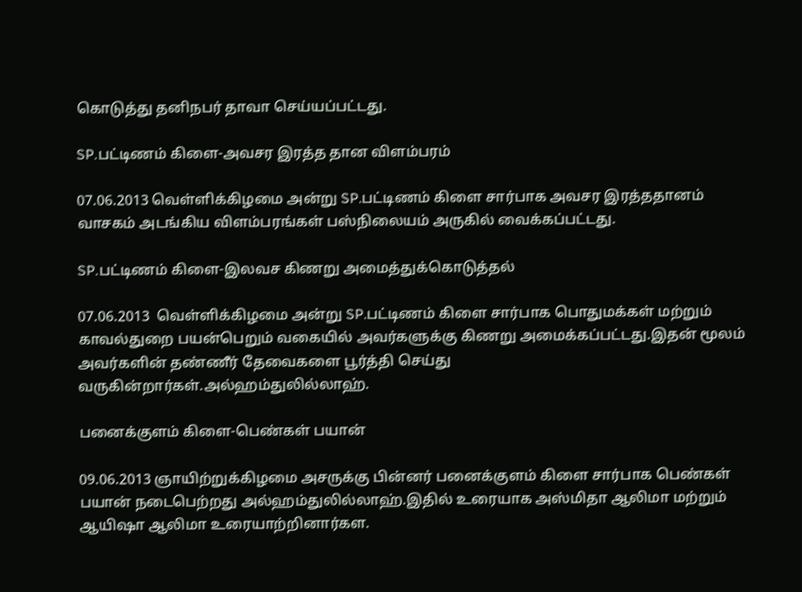கொடுத்து தனிநபர் தாவா செய்யப்பட்டது.

SP.பட்டிணம் கிளை-அவசர இரத்த தான விளம்பரம்

07.06.2013 வெள்ளிக்கிழமை அன்று SP.பட்டிணம் கிளை சார்பாக அவசர இரத்ததானம் வாசகம் அடங்கிய விளம்பரங்கள் பஸ்நிலையம் அருகில் வைக்கப்பட்டது.

SP.பட்டிணம் கிளை-இலவச கிணறு அமைத்துக்கொடுத்தல்

07.06.2013  வெள்ளிக்கிழமை அன்று SP.பட்டிணம் கிளை சார்பாக பொதுமக்கள் மற்றும் காவல்துறை பயன்பெறும் வகையில் அவர்களுக்கு கிணறு அமைக்கப்பட்டது.இதன் மூலம் அவர்களின் தண்ணீர் தேவைகளை பூர்த்தி செய்து வருகின்றார்கள்.அல்ஹம்துலில்லாஹ்.

பனைக்குளம் கிளை-பெண்கள் பயான்

09.06.2013 ஞாயிற்றுக்கிழமை அசருக்கு பின்னர் பனைக்குளம் கிளை சார்பாக பெண்கள் பயான் நடைபெற்றது அல்ஹம்துலில்லாஹ்.இதில் உரையாக அஸ்மிதா ஆலிமா மற்றும் ஆயிஷா ஆலிமா உரையாற்றினார்கள.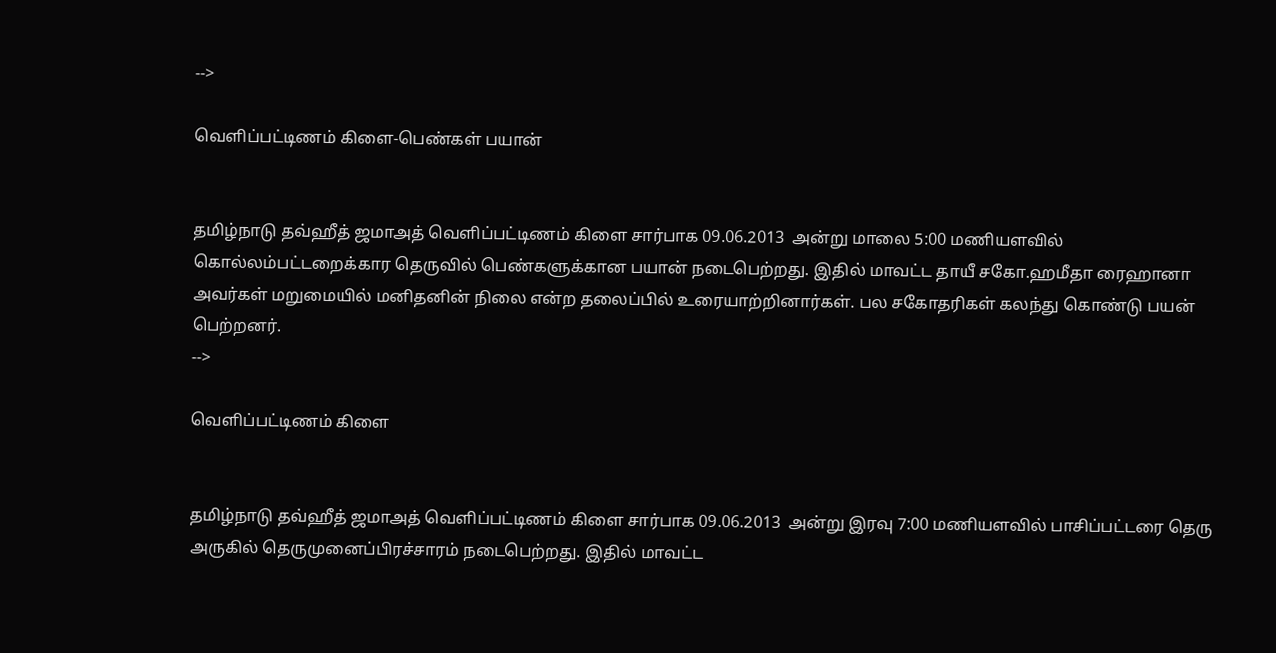-->

வெளிப்பட்டிணம் கிளை-பெண்கள் பயான்


தமிழ்நாடு தவ்ஹீத் ஜமாஅத் வெளிப்பட்டிணம் கிளை சார்பாக 09.06.2013  அன்று மாலை 5:00 மணியளவில் கொல்லம்பட்டறைக்கார தெருவில் பெண்களுக்கான பயான் நடைபெற்றது. இதில் மாவட்ட தாயீ சகோ.ஹமீதா ரைஹானா அவர்கள் மறுமையில் மனிதனின் நிலை என்ற தலைப்பில் உரையாற்றினார்கள். பல சகோதரிகள் கலந்து கொண்டு பயன் பெற்றனர்.
-->

வெளிப்பட்டிணம் கிளை


தமிழ்நாடு தவ்ஹீத் ஜமாஅத் வெளிப்பட்டிணம் கிளை சார்பாக 09.06.2013  அன்று இரவு 7:00 மணியளவில் பாசிப்பட்டரை தெரு அருகில் தெருமுனைப்பிரச்சாரம் நடைபெற்றது. இதில் மாவட்ட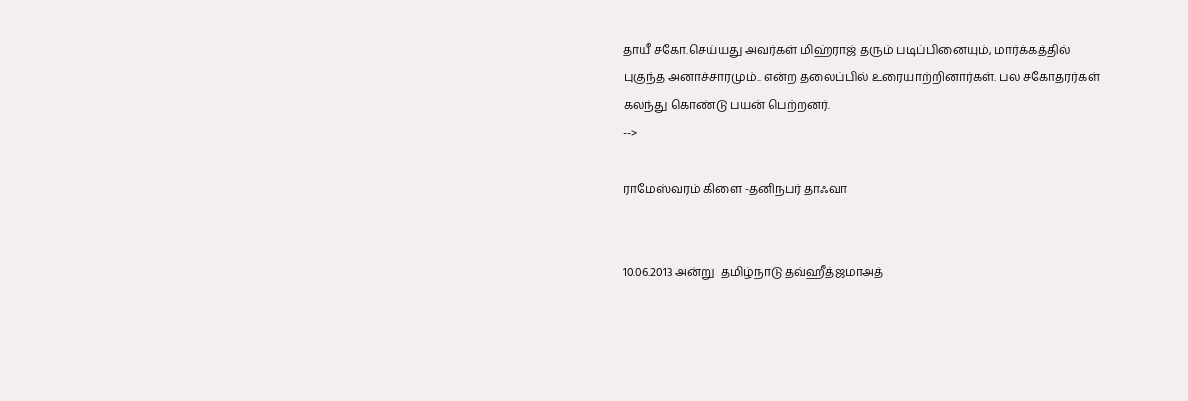தாயீ சகோ.செய்யது அவர்கள் மிஹ்ராஜ் தரும் படிப்பினையும், மார்க்கத்தில் புகுந்த அனாச்சாரமும்.. என்ற தலைப்பில் உரையாற்றினார்கள். பல சகோதரர்கள் கலந்து கொண்டு பயன் பெற்றனர்.
-->

ராமேஸ்வரம் கிளை -தனிநபர் தாஃவா


10.06.2013 அன்று  தமிழ்நாடு தவ்ஹீத்ஜமாஅத்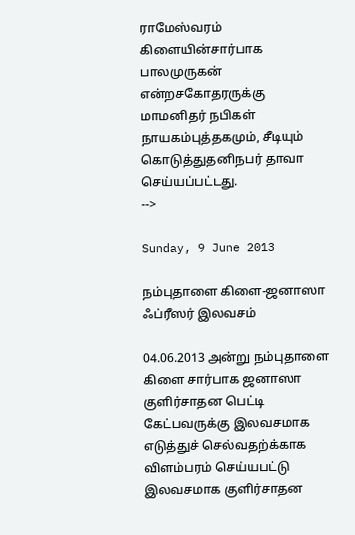ராமேஸ்வரம் கிளையின்சார்பாக  பாலமுருகன் என்றசகோதரருக்கு மாமனிதர் நபிகள் நாயகம்புத்தகமும், சீடியும் கொடுத்துதனிநபர் தாவா செய்யப்பட்டது.
-->

Sunday, 9 June 2013

நம்புதாளை கிளை-ஜனாஸா ஃப்ரீஸர் இலவசம்

04.06.2013 அன்று நம்புதாளை கிளை சார்பாக ஜனாஸா குளிர்சாதன பெட்டி கேட்பவருக்கு இலவசமாக எடுத்துச் செல்வதற்க்காக விளம்பரம் செய்யபட்டு இலவசமாக குளிர்சாதன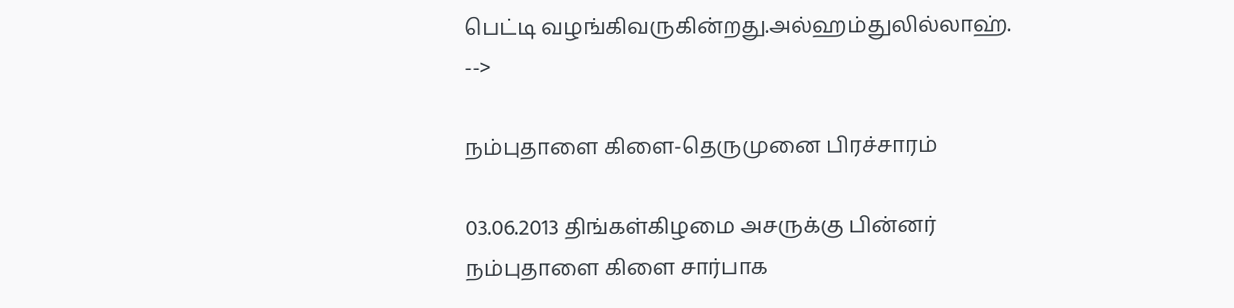பெட்டி வழங்கிவருகின்றது.அல்ஹம்துலில்லாஹ்.
-->

நம்புதாளை கிளை-தெருமுனை பிரச்சாரம்

03.06.2013 திங்கள்கிழமை அசருக்கு பின்னர் நம்புதாளை கிளை சார்பாக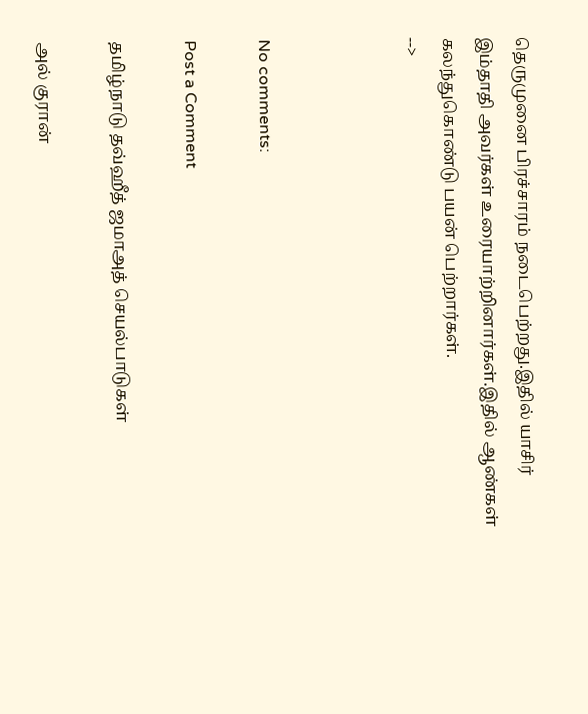தெருமுனை பிரச்சாரம் நடைபெற்றது.இதில் யாசிர் இம்தாதி அவர்கள் உரையாற்றினார்கள்.இதில் ஆண்கள் கலந்துகொண்டு பயன் பெற்றார்கள்.
-->



No comments:

Post a Comment

தமிழ்நாடு தவ்ஹீத் ஜமாஅத் செயல்பாடுகள்

அல் குரான்